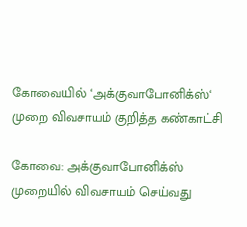கோவையில் ‘அக்குவாபோனிக்ஸ்‘ முறை விவசாயம் குறித்த கண்காட்சி

கோவை: அக்குவாபோனிக்ஸ் முறையில் விவசாயம் செய்வது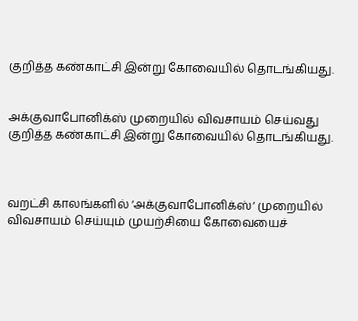குறித்த கண்காட்சி இன்று கோவையில் தொடங்கியது.


அக்குவாபோனிக்ஸ் முறையில் விவசாயம் செய்வது குறித்த கண்காட்சி இன்று கோவையில் தொடங்கியது.



வறட்சி காலங்களில் ‘அக்குவாபோனிக்ஸ்‘ முறையில் விவசாயம் செய்யும் முயற்சியை கோவையைச்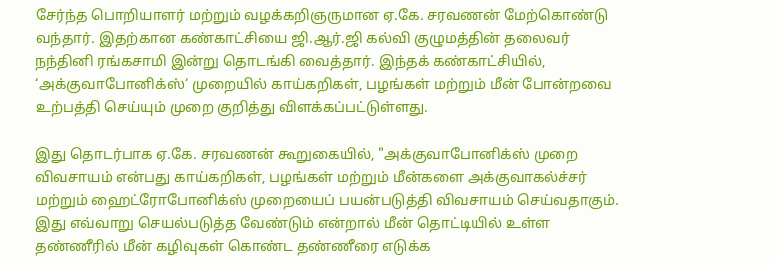சேர்ந்த பொறியாளர் மற்றும் வழக்கறிஞருமான ஏ.கே. சரவணன் மேற்கொண்டு வந்தார். இதற்கான கண்காட்சியை ஜி.ஆர்.ஜி கல்வி குழுமத்தின் தலைவர் நந்தினி ரங்கசாமி இன்று தொடங்கி வைத்தார். இந்தக் கண்காட்சியில், ‘அக்குவாபோனிக்ஸ்‘ முறையில் காய்கறிகள், பழங்கள் மற்றும் மீன் போன்றவை உற்பத்தி செய்யும் முறை குறித்து விளக்கப்பட்டுள்ளது.

இது தொடர்பாக ஏ.கே. சரவணன் கூறுகையில், "அக்குவாபோனிக்ஸ் முறை விவசாயம் என்பது காய்கறிகள், பழங்கள் மற்றும் மீன்களை அக்குவாகல்ச்சர் மற்றும் ஹைட்ரோபோனிக்ஸ் முறையைப் பயன்படுத்தி விவசாயம் செய்வதாகும். இது எவ்வாறு செயல்படுத்த வேண்டும் என்றால் மீன் தொட்டியில் உள்ள தண்ணீரில் மீன் கழிவுகள் கொண்ட தண்ணீரை எடுக்க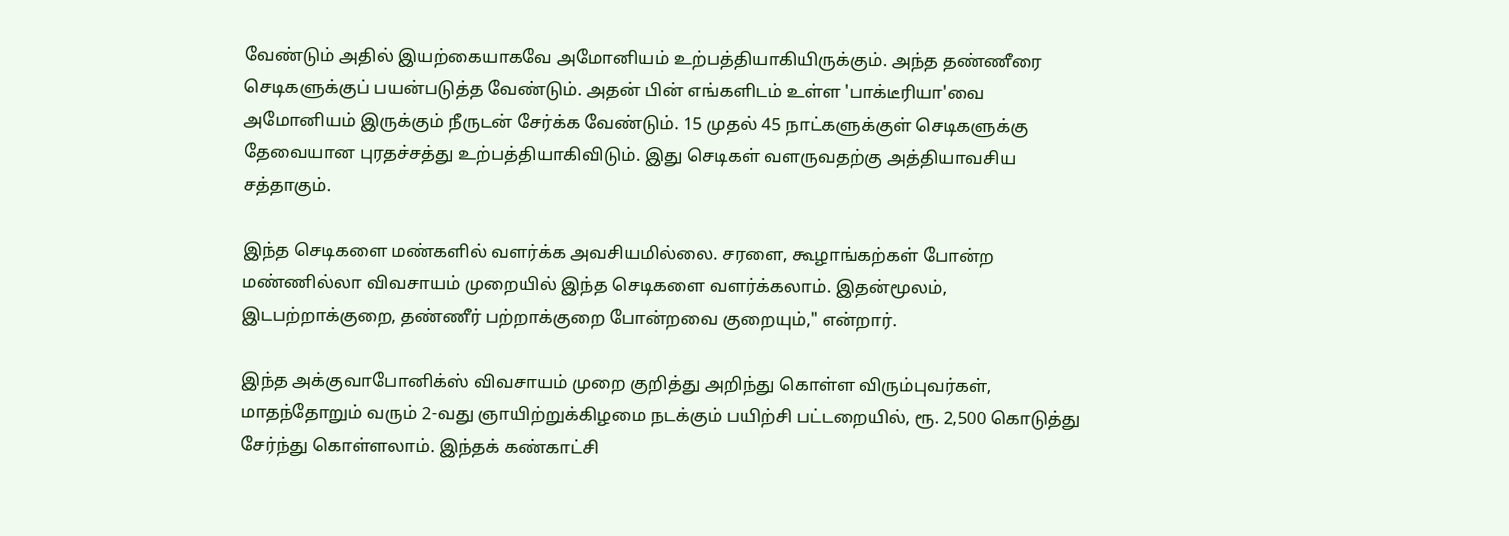வேண்டும் அதில் இயற்கையாகவே அமோனியம் உற்பத்தியாகியிருக்கும். அந்த தண்ணீரை செடிகளுக்குப் பயன்படுத்த வேண்டும். அதன் பின் எங்களிடம் உள்ள 'பாக்டீரியா'வை அமோனியம் இருக்கும் நீருடன் சேர்க்க வேண்டும். 15 முதல் 45 நாட்களுக்குள் செடிகளுக்கு தேவையான புரதச்சத்து உற்பத்தியாகிவிடும். இது செடிகள் வளருவதற்கு அத்தியாவசிய சத்தாகும்.

இந்த செடிகளை மண்களில் வளர்க்க அவசியமில்லை. சரளை, கூழாங்கற்கள் போன்ற மண்ணில்லா விவசாயம் முறையில் இந்த செடிகளை வளர்க்கலாம். இதன்மூலம், இடபற்றாக்குறை, தண்ணீர் பற்றாக்குறை போன்றவை குறையும்," என்றார்.

இந்த அக்குவாபோனிக்ஸ் விவசாயம் முறை குறித்து அறிந்து கொள்ள விரும்புவர்கள், மாதந்தோறும் வரும் 2-வது ஞாயிற்றுக்கிழமை நடக்கும் பயிற்சி பட்டறையில், ரூ. 2,500 கொடுத்து சேர்ந்து கொள்ளலாம். இந்தக் கண்காட்சி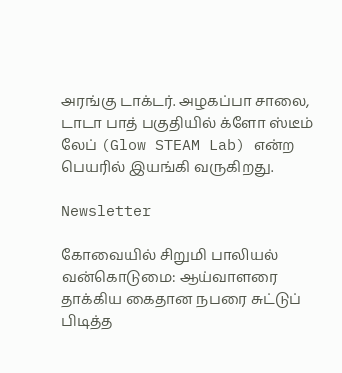அரங்கு டாக்டர். அழகப்பா சாலை, டாடா பாத் பகுதியில் க்ளோ ஸ்டீம் லேப் (Glow STEAM Lab) என்ற பெயரில் இயங்கி வருகிறது.

Newsletter

கோவையில் சிறுமி பாலியல் வன்கொடுமை: ஆய்வாளரை தாக்கிய கைதான நபரை சுட்டுப் பிடித்த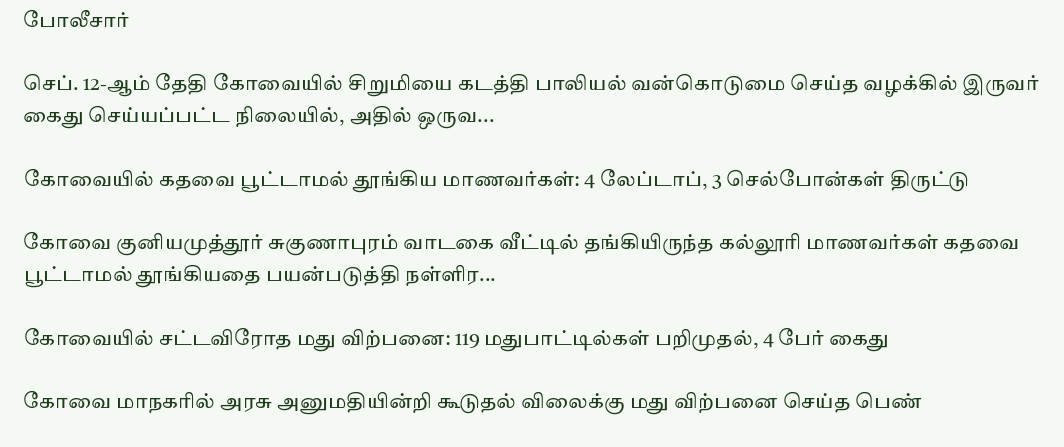போலீசார்

செப். 12-ஆம் தேதி கோவையில் சிறுமியை கடத்தி பாலியல் வன்கொடுமை செய்த வழக்கில் இருவர் கைது செய்யப்பட்ட நிலையில், அதில் ஒருவ...

கோவையில் கதவை பூட்டாமல் தூங்கிய மாணவர்கள்: 4 லேப்டாப், 3 செல்போன்கள் திருட்டு

கோவை குனியமுத்தூர் சுகுணாபுரம் வாடகை வீட்டில் தங்கியிருந்த கல்லூரி மாணவர்கள் கதவை பூட்டாமல் தூங்கியதை பயன்படுத்தி நள்ளிர...

கோவையில் சட்டவிரோத மது விற்பனை: 119 மதுபாட்டில்கள் பறிமுதல், 4 பேர் கைது

கோவை மாநகரில் அரசு அனுமதியின்றி கூடுதல் விலைக்கு மது விற்பனை செய்த பெண்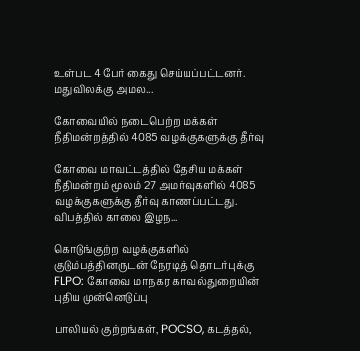உள்பட 4 பேர் கைது செய்யப்பட்டனர். மதுவிலக்கு அமல...

கோவையில் நடைபெற்ற மக்கள் நீதிமன்றத்தில் 4085 வழக்குகளுக்கு தீர்வு

கோவை மாவட்டத்தில் தேசிய மக்கள் நீதிமன்றம் மூலம் 27 அமர்வுகளில் 4085 வழக்குகளுக்கு தீர்வு காணப்பட்டது. விபத்தில் காலை இழந...

கொடுங்குற்ற வழக்குகளில் குடும்பத்தினருடன் நேரடித் தொடர்புக்கு FLPO: கோவை மாநகர காவல்துறையின் புதிய முன்னெடுப்பு

பாலியல் குற்றங்கள், POCSO, கடத்தல்,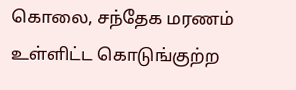கொலை, சந்தேக மரணம் உள்ளிட்ட கொடுங்குற்ற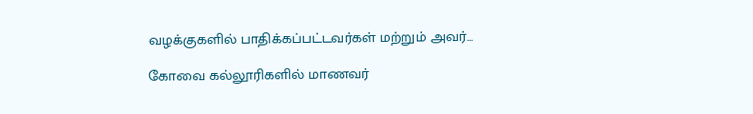வழக்குகளில் பாதிக்கப்பட்டவர்கள் மற்றும் அவர்...

கோவை கல்லூரிகளில் மாணவர்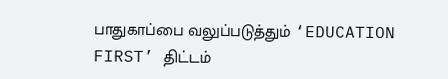பாதுகாப்பை வலுப்படுத்தும் ‘EDUCATION FIRST’ திட்டம்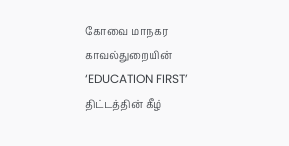கோவை மாநகர காவல்துறையின் ‘EDUCATION FIRST’ திட்டத்தின் கீழ்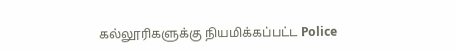கல்லூரிகளுக்கு நியமிக்கப்பட்ட Police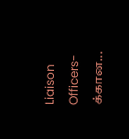Liaison Officers-க்கான...